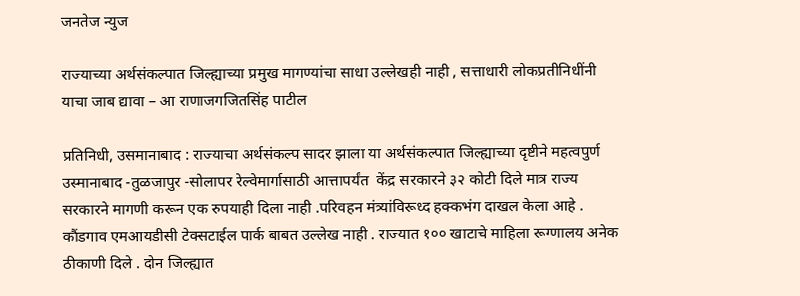जनतेज न्युज

राज्याच्या अर्थसंकल्पात जिल्ह्याच्या प्रमुख मागण्यांचा साधा उल्लेखही नाही , सत्ताधारी लोकप्रतीनिधींनी याचा जाब द्यावा – आ राणाजगजितसिंह पाटील

प्रतिनिधी, उसमानाबाद : राज्याचा अर्थसंकल्प सादर झाला या अर्थसंकल्पात जिल्ह्याच्या दृष्टीने महत्वपुर्ण उस्मानाबाद -तुळजापुर -सोलापर रेल्वेमार्गासाठी आत्तापर्यंत  केंद्र सरकारने ३२ कोटी दिले मात्र राज्य सरकारने मागणी करून एक रुपयाही दिला नाही .परिवहन मंत्र्यांविरूध्द हक्कभंग दाखल केला आहे . कौंडगाव एमआयडीसी टेक्सटाईल पार्क बाबत उल्लेख नाही . राज्यात १०० खाटाचे माहिला रूग्णालय अनेक ठीकाणी दिले . दोन जिल्ह्यात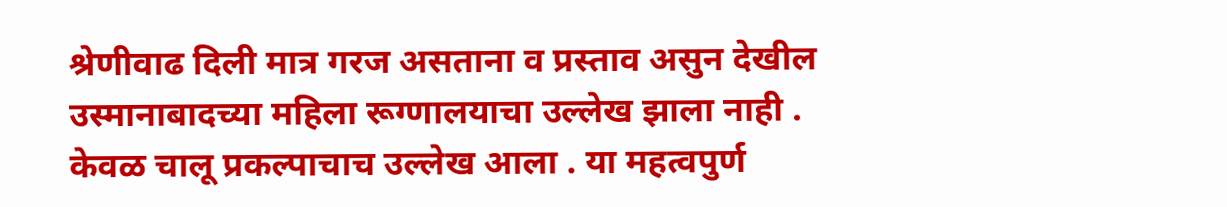श्रेणीवाढ दिली मात्र गरज असताना व प्रस्ताव असुन देखील उस्मानाबादच्या महिला रूग्णालयाचा उल्लेख झाला नाही . केवळ चालू प्रकल्पाचाच उल्लेख आला . या महत्वपुर्ण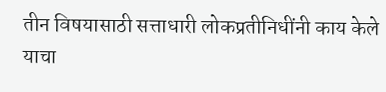तीन विषयासाठी सत्ताधारी लोकप्रतीनिधींनी काय केले याचा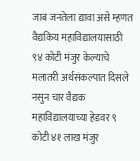जाब जनतेला द्यावा असे म्हणत वैद्यकिय महाविद्यालयासाठी ९४ कोटी मंजुर केल्याचे मलातरी अर्थसंकल्पात दिसले नसुन चार वैद्यक महाविद्यालयाच्या हेडवर ९ कोटी ४१ लाख मंजुर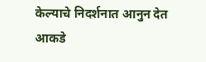केल्याचे निदर्शनात आनुन देत आकडे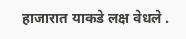हाजारात याकडे लक्ष वेधले .